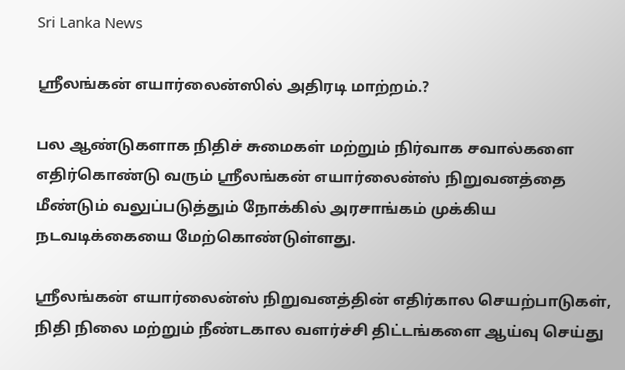Sri Lanka News

ஸ்ரீலங்கன் எயார்லைன்ஸில் அதிரடி மாற்றம்.?

பல ஆண்டுகளாக நிதிச் சுமைகள் மற்றும் நிர்வாக சவால்களை எதிர்கொண்டு வரும் ஸ்ரீலங்கன் எயார்லைன்ஸ் நிறுவனத்தை மீண்டும் வலுப்படுத்தும் நோக்கில் அரசாங்கம் முக்கிய நடவடிக்கையை மேற்கொண்டுள்ளது.

ஸ்ரீலங்கன் எயார்லைன்ஸ் நிறுவனத்தின் எதிர்கால செயற்பாடுகள், நிதி நிலை மற்றும் நீண்டகால வளர்ச்சி திட்டங்களை ஆய்வு செய்து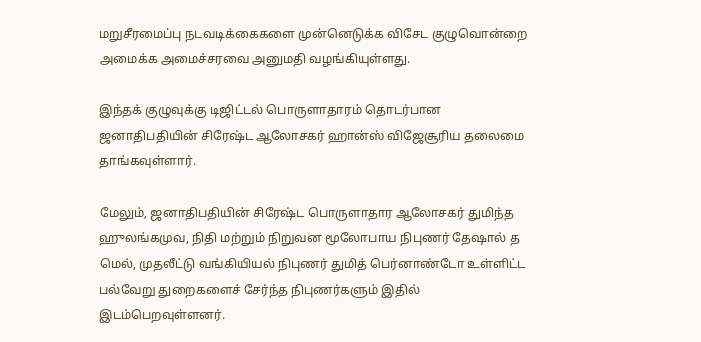மறுசீரமைப்பு நடவடிக்கைகளை முன்னெடுக்க விசேட குழுவொன்றை அமைக்க அமைச்சரவை அனுமதி வழங்கியுள்ளது.

இந்தக் குழுவுக்கு டிஜிட்டல் பொருளாதாரம் தொடர்பான ஜனாதிபதியின் சிரேஷ்ட ஆலோசகர் ஹான்ஸ் விஜேசூரிய தலைமை தாங்கவுள்ளார்.

மேலும், ஜனாதிபதியின் சிரேஷ்ட பொருளாதார ஆலோசகர் துமிந்த ஹுலங்கமுவ, நிதி மற்றும் நிறுவன மூலோபாய நிபுணர் தேஷால் த மெல், முதலீட்டு வங்கியியல் நிபுணர் துமித் பெர்னாண்டோ உள்ளிட்ட பல்வேறு துறைகளைச் சேர்ந்த நிபுணர்களும் இதில் இடம்பெறவுள்ளனர்.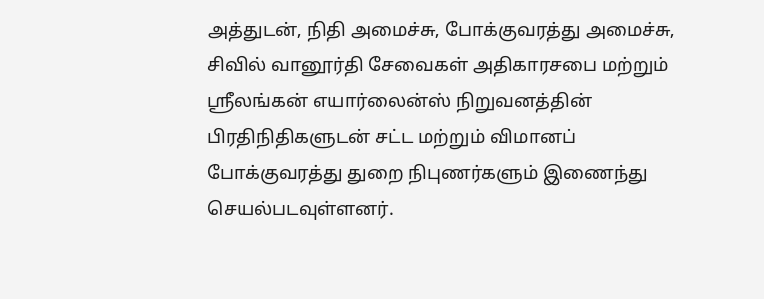அத்துடன், நிதி அமைச்சு, போக்குவரத்து அமைச்சு, சிவில் வானூர்தி சேவைகள் அதிகாரசபை மற்றும் ஸ்ரீலங்கன் எயார்லைன்ஸ் நிறுவனத்தின் பிரதிநிதிகளுடன் சட்ட மற்றும் விமானப் போக்குவரத்து துறை நிபுணர்களும் இணைந்து செயல்படவுள்ளனர்.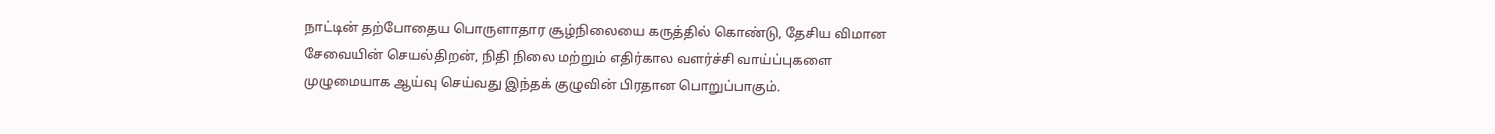நாட்டின் தற்போதைய பொருளாதார சூழ்நிலையை கருத்தில் கொண்டு, தேசிய விமான சேவையின் செயல்திறன், நிதி நிலை மற்றும் எதிர்கால வளர்ச்சி வாய்ப்புகளை முழுமையாக ஆய்வு செய்வது இந்தக் குழுவின் பிரதான பொறுப்பாகும்.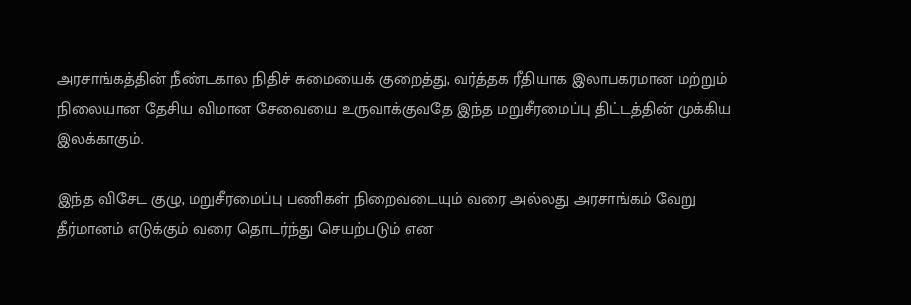அரசாங்கத்தின் நீண்டகால நிதிச் சுமையைக் குறைத்து, வர்த்தக ரீதியாக இலாபகரமான மற்றும் நிலையான தேசிய விமான சேவையை உருவாக்குவதே இந்த மறுசீரமைப்பு திட்டத்தின் முக்கிய இலக்காகும்.

இந்த விசேட குழு, மறுசீரமைப்பு பணிகள் நிறைவடையும் வரை அல்லது அரசாங்கம் வேறு தீர்மானம் எடுக்கும் வரை தொடர்ந்து செயற்படும் என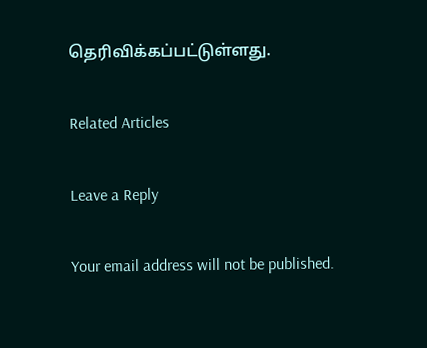தெரிவிக்கப்பட்டுள்ளது.

Related Articles

Leave a Reply

Your email address will not be published.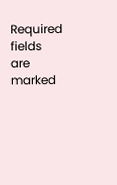Required fields are marked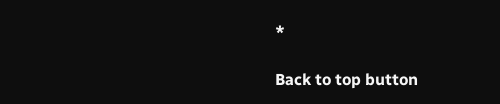*

Back to top button